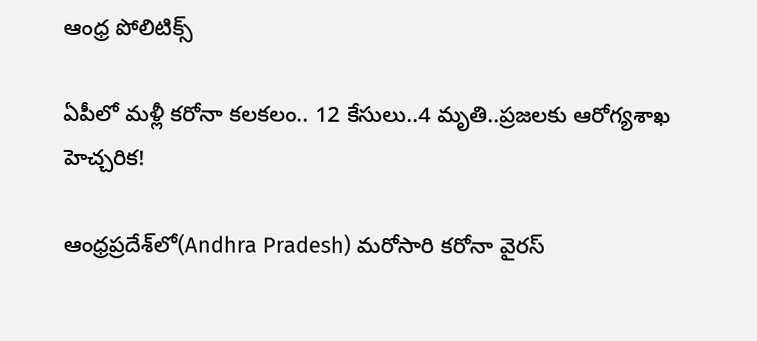ఆంధ్ర పోలిటిక్స్

ఏపీలో మళ్లీ కరోనా కలకలం.. 12 కేసులు..4 మృతి..ప్రజలకు ఆరోగ్యశాఖ హెచ్చరిక!

ఆంధ్రప్రదేశ్‌లో(Andhra Pradesh) మరోసారి కరోనా వైరస్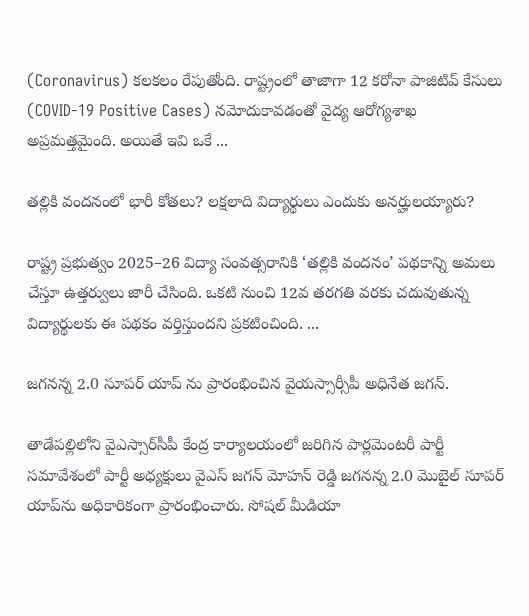(Coronavirus) కలకలం రేపుతోంది. రాష్ట్రంలో తాజాగా 12 కరోనా పాజిటివ్ కేసులు (COVID-19 Positive Cases) నమోదుకావడంతో వైద్య ఆరోగ్యశాఖ అప్రమత్తమైంది. అయితే ఇవి ఒకే ...

తల్లికి వందనంలో భారీ కోతలు? లక్షలాది విద్యార్థులు ఎందుకు అనర్హులయ్యారు?

రాష్ట్ర ప్రభుత్వం 2025–26 విద్యా సంవత్సరానికి ‘తల్లికి వందనం’ పథకాన్ని అమలు చేస్తూ ఉత్తర్వులు జారీ చేసింది. ఒకటి నుంచి 12వ తరగతి వరకు చదువుతున్న విద్యార్థులకు ఈ పథకం వర్తిస్తుందని ప్రకటించింది. ...

జగనన్న 2.0 సూపర్ యాప్‌ ను ప్రారంభించిన వైయస్సార్సీపీ అధినేత జగన్.

తాడేపల్లిలోని వైఎస్సార్‌సీపీ కేంద్ర కార్యాలయంలో జరిగిన పార్లమెంటరీ పార్టీ సమావేశంలో పార్టీ అధ్యక్షులు వైఎస్ జగన్ మోహన్ రెడ్డి జగనన్న 2.0 మొబైల్ సూపర్ యాప్‌ను అధికారికంగా ప్రారంభించారు. సోషల్ మీడియా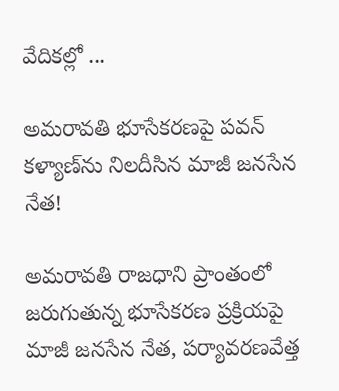వేదికల్లో ...

అమరావతి భూసేకరణపై పవన్ కళ్యాణ్‌ను నిలదీసిన మాజీ జనసేన నేత!

అమరావతి రాజధాని ప్రాంతంలో జరుగుతున్న భూసేకరణ ప్రక్రియపై మాజీ జనసేన నేత, పర్యావరణవేత్త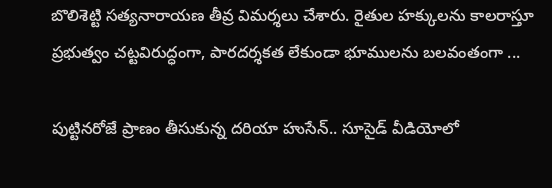బొలిశెట్టి సత్యనారాయణ తీవ్ర విమర్శలు చేశారు. రైతుల హక్కులను కాలరాస్తూ ప్రభుత్వం చట్టవిరుద్ధంగా, పారదర్శకత లేకుండా భూములను బలవంతంగా ...

పుట్టినరోజే ప్రాణం తీసుకున్న దరియా హుసేన్.. సూసైడ్ వీడియోలో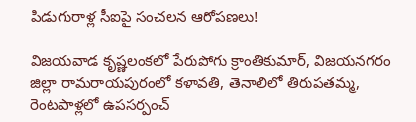పిడుగురాళ్ల సీఐపై సంచలన ఆరోపణలు!

విజయవాడ కృష్ణలంకలో పేరుపోగు క్రాంతికుమార్, విజయనగరం జిల్లా రామరాయపురంలో కళావతి, తెనాలిలో తిరుపతమ్మ, రెంటపాళ్లలో ఉపసర్పంచ్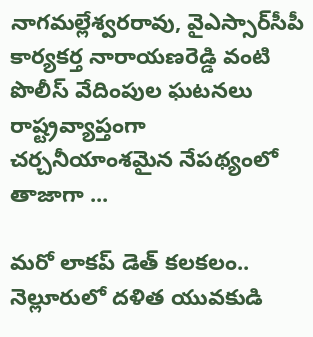నాగమల్లేశ్వరరావు, వైఎస్సార్‌సీపీ కార్యకర్త నారాయణరెడ్డి వంటి పొలీస్ వేదింపుల ఘటనలు రాష్ట్రవ్యాప్తంగా చర్చనీయాంశమైన నేపథ్యంలో తాజాగా ...

మరో లాకప్ డెత్ కలకలం.. నెల్లూరులో దళిత యువకుడి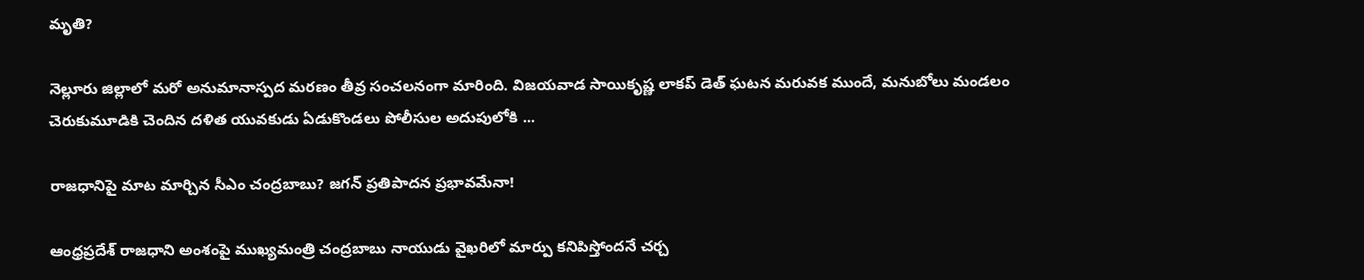మృతి?

నెల్లూరు జిల్లాలో మరో అనుమానాస్పద మరణం తీవ్ర సంచలనంగా మారింది. విజయవాడ సాయికృష్ణ లాకప్ డెత్ ఘటన మరువక ముందే, మనుబోలు మండలం చెరుకుమూడికి చెందిన దళిత యువకుడు ఏడుకొండలు పోలీసుల అదుపులోకి ...

రాజధానిపై మాట మార్చిన సీఎం చంద్రబాబు? జగన్ ప్రతిపాదన ప్రభావమేనా!

ఆంధ్రప్రదేశ్ రాజధాని అంశంపై ముఖ్యమంత్రి చంద్రబాబు నాయుడు వైఖరిలో మార్పు కనిపిస్తోందనే చర్చ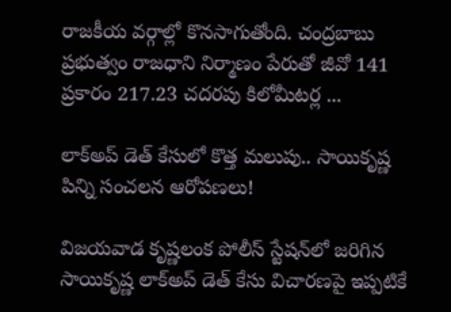రాజకీయ వర్గాల్లో కొనసాగుతోంది. చంద్రబాబు ప్రభుత్వం రాజధాని నిర్మాణం పేరుతో జీవో 141 ప్రకారం 217.23 చదరపు కిలోమీటర్ల ...

లాక్‌అప్ డెత్ కేసులో కొత్త మలుపు.. సాయికృష్ణ పిన్ని సంచలన ఆరోపణలు!

విజయవాడ కృష్ణలంక పోలీస్ స్టేషన్‌లో జరిగిన సాయికృష్ణ లాక్‌అప్ డెత్ కేసు విచారణపై ఇప్పటికే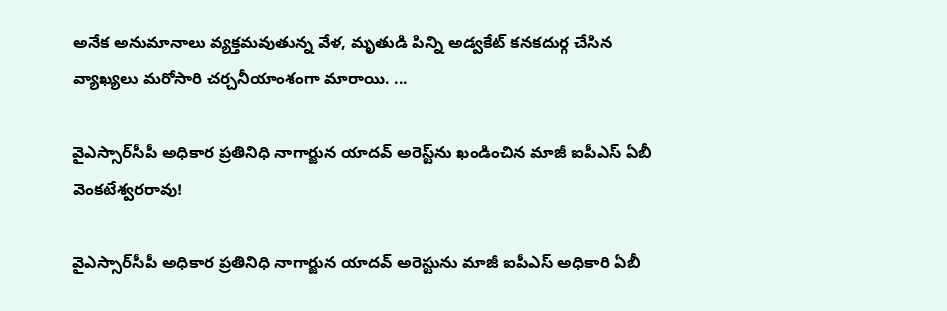అనేక అనుమానాలు వ్యక్తమవుతున్న వేళ, మృతుడి పిన్ని అడ్వకేట్ కనకదుర్గ చేసిన వ్యాఖ్యలు మరోసారి చర్చనీయాంశంగా మారాయి. ...

వైఎస్సార్‌సీపీ అధికార ప్రతినిధి నాగార్జున యాదవ్ అరెస్ట్‌ను ఖండించిన మాజీ ఐపీఎస్ ఏబీ వెంకటేశ్వరరావు!

వైఎస్సార్‌సీపీ అధికార ప్రతినిధి నాగార్జున యాదవ్ అరెస్టును మాజీ ఐపీఎస్ అధికారి ఏబీ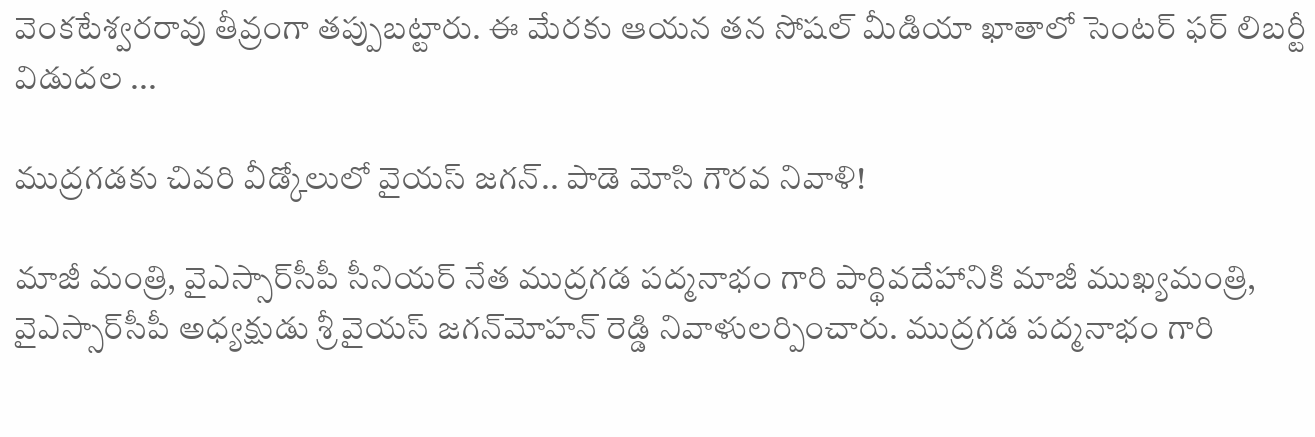వెంకటేశ్వరరావు తీవ్రంగా తప్పుబట్టారు. ఈ మేరకు ఆయన తన సోషల్ మీడియా ఖాతాలో సెంటర్ ఫర్ లిబర్టీ విడుదల ...

ముద్రగడకు చివరి వీడ్కోలులో వైయస్ జగన్.. పాడె మోసి గౌరవ నివాళి!

మాజీ మంత్రి, వైఎస్సార్‌సీపీ సీనియర్ నేత ముద్రగడ పద్మనాభం గారి పార్థివదేహానికి మాజీ ముఖ్యమంత్రి, వైఎస్సార్‌సీపీ అధ్యక్షుడు శ్రీ వైయస్ జగన్‌మోహన్ రెడ్డి నివాళులర్పించారు. ముద్రగడ పద్మనాభం గారి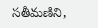సతీమణిని,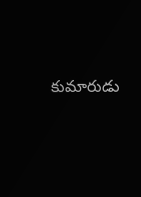కుమారుడు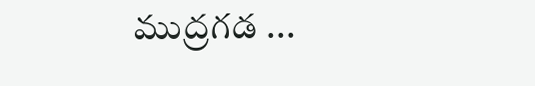ముద్రగడ ...